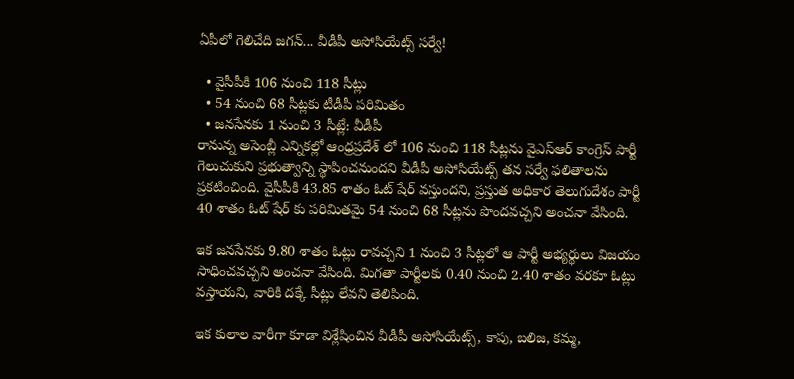ఏపీలో గెలిచేది జగన్... వీడీపీ అసోసియేట్స్ సర్వే!

  • వైసీపీకి 106 నుంచి 118 సీట్లు
  • 54 నుంచి 68 సీట్లకు టీడీపీ పరిమితం
  • జనసేనకు 1 నుంచి 3 సీట్లే: వీడీపీ
రానున్న అసెంబ్లీ ఎన్నికల్లో ఆంధ్రప్రదేశ్ లో 106 నుంచి 118 సీట్లను వైఎస్ఆర్ కాంగ్రెస్ పార్టీ గెలుచుకుని ప్రభుత్వాన్ని స్థాపించనుందని వీడీపీ అసోసియేట్స్ తన సర్వే ఫలితాలను ప్రకటించింది. వైసీపీకి 43.85 శాతం ఓట్ షేర్ వస్తుందని, ప్రస్తుత అధికార తెలుగుదేశం పార్టీ 40 శాతం ఓట్ షేర్ కు పరిమితమై 54 నుంచి 68 సీట్లను పొందవచ్చని అంచనా వేసింది.

ఇక జనసేనకు 9.80 శాతం ఓట్లు రావచ్చని 1 నుంచి 3 సీట్లలో ఆ పార్టీ అభ్యర్థులు విజయం సాధించవచ్చని అంచనా వేసింది. మిగతా పార్టీలకు 0.40 నుంచి 2.40 శాతం వరకూ ఓట్లు వస్తాయని, వారికి దక్కే సీట్లు లేవని తెలిపింది.

ఇక కులాల వారీగా కూడా విశ్లేషించిన వీడీపీ అసోసియేట్స్, కాపు, బలిజ, కమ్మ,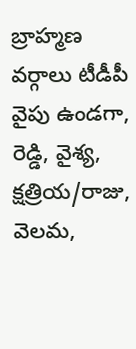బ్రాహ్మణ వర్గాలు టీడీపీ వైపు ఉండగా, రెడ్డి, వైశ్య, క్షత్రియ/రాజు, వెలమ,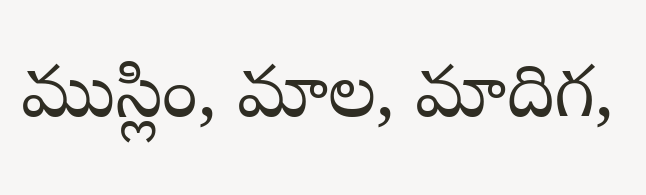ముస్లిం, మాల, మాదిగ,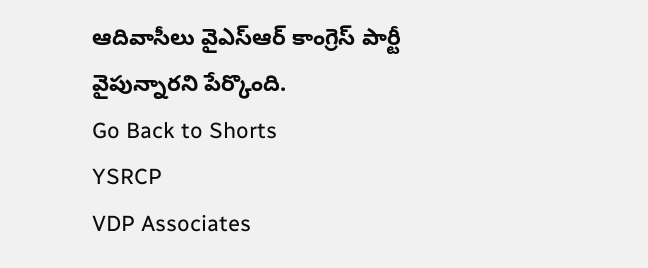ఆదివాసీలు వైఎస్ఆర్ కాంగ్రెస్ పార్టీ వైపున్నారని పేర్కొంది.
Go Back to Shorts
YSRCP
VDP Associates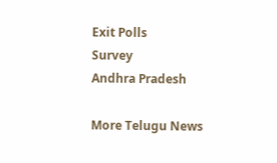Exit Polls
Survey
Andhra Pradesh

More Telugu News